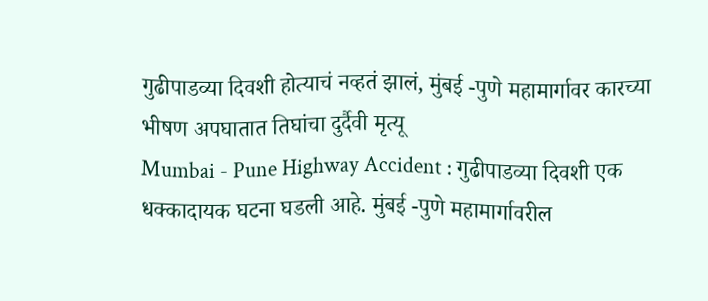गुढीपाडव्या दिवशी होत्याचं नव्हतं झालं, मुंबई -पुणे महामार्गावर कारच्या भीषण अपघातात तिघांचा दुर्दैवी मृत्यू
Mumbai - Pune Highway Accident : गुढीपाडव्या दिवशी एक धक्कादायक घटना घडली आहे. मुंबई -पुणे महामार्गावरील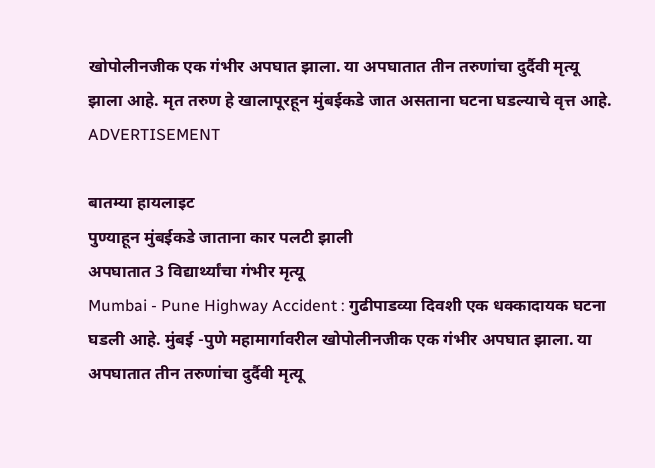खोपोलीनजीक एक गंभीर अपघात झाला. या अपघातात तीन तरुणांचा दुर्दैवी मृत्यू झाला आहे. मृत तरुण हे खालापूरहून मुंबईकडे जात असताना घटना घडल्याचे वृत्त आहे.
ADVERTISEMENT

बातम्या हायलाइट
पुण्याहून मुंबईकडे जाताना कार पलटी झाली
अपघातात 3 विद्यार्थ्यांचा गंभीर मृत्यू
Mumbai - Pune Highway Accident : गुढीपाडव्या दिवशी एक धक्कादायक घटना घडली आहे. मुंबई -पुणे महामार्गावरील खोपोलीनजीक एक गंभीर अपघात झाला. या अपघातात तीन तरुणांचा दुर्दैवी मृत्यू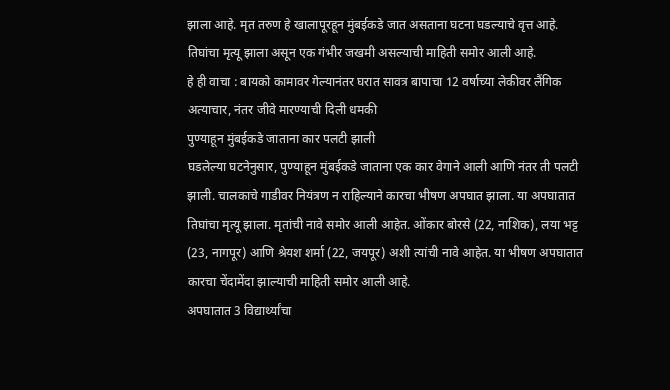झाला आहे. मृत तरुण हे खालापूरहून मुंबईकडे जात असताना घटना घडल्याचे वृत्त आहे. तिघांचा मृत्यू झाला असून एक गंभीर जखमी असल्याची माहिती समोर आली आहे.
हे ही वाचा : बायको कामावर गेल्यानंतर घरात सावत्र बापाचा 12 वर्षाच्या लेकीवर लैंगिक अत्याचार, नंतर जीवे मारण्याची दिली धमकी
पुण्याहून मुंबईकडे जाताना कार पलटी झाली
घडलेल्या घटनेनुसार, पुण्याहून मुंबईकडे जाताना एक कार वेगाने आली आणि नंतर ती पलटी झाली. चालकाचे गाडीवर नियंत्रण न राहिल्याने कारचा भीषण अपघात झाला. या अपघातात तिघांचा मृत्यू झाला. मृतांची नावे समोर आली आहेत. ओंकार बोरसे (22, नाशिक), लया भट्ट (23, नागपूर) आणि श्रेयश शर्मा (22, जयपूर) अशी त्यांची नावे आहेत. या भीषण अपघातात कारचा चेंदामेंदा झाल्याची माहिती समोर आली आहे.
अपघातात 3 विद्यार्थ्यांचा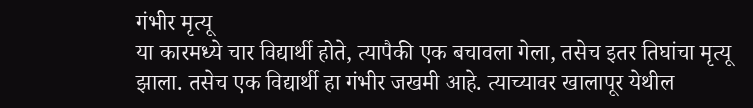गंभीर मृत्यू
या कारमध्ये चार विद्यार्थी होते, त्यापैकी एक बचावला गेला, तसेच इतर तिघांचा मृत्यू झाला. तसेच एक विद्यार्थी हा गंभीर जखमी आहे. त्याच्यावर खालापूर येथील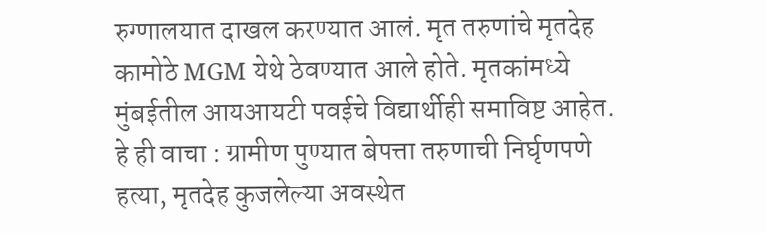रुग्णालयात दाखल करण्यात आलं. मृत तरुणांचे मृतदेह कामोठे MGM येथे ठेवण्यात आले होते. मृतकांमध्ये मुंबईतील आयआयटी पवईचे विद्यार्थीही समाविष्ट आहेत.
हे ही वाचा : ग्रामीण पुण्यात बेपत्ता तरुणाची निर्घृणपणे हत्या, मृतदेह कुजलेल्या अवस्थेत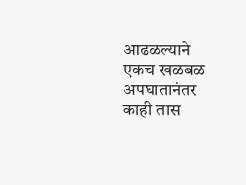आढळल्याने एकच खळबळ
अपघातानंतर काही तास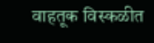वाहतूक विस्कळीत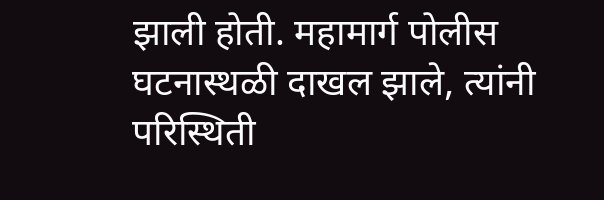झाली होती. महामार्ग पोलीस घटनास्थळी दाखल झाले, त्यांनी परिस्थिती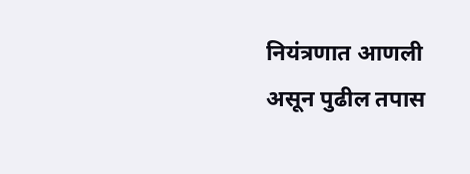नियंत्रणात आणली असून पुढील तपास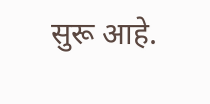सुरू आहे.